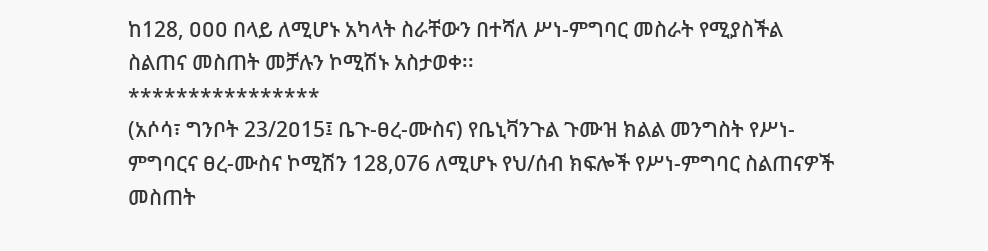ከ128, ዐዐዐ በላይ ለሚሆኑ አካላት ስራቸውን በተሻለ ሥነ-ምግባር መስራት የሚያስችል ስልጠና መስጠት መቻሉን ኮሚሽኑ አስታወቀ፡፡
****************
(አሶሳ፣ ግንቦት 23/2ዐ15፤ ቤጉ-ፀረ-ሙስና) የቤኒቫንጉል ጉሙዝ ክልል መንግስት የሥነ-ምግባርና ፀረ-ሙስና ኮሚሽን 128,076 ለሚሆኑ የህ/ሰብ ክፍሎች የሥነ-ምግባር ስልጠናዎች መስጠት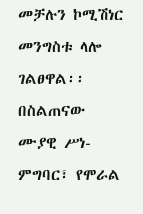መቻሉን ኮሚሽነር መንግስቱ ላሎ ገልፀዋል፡፡
በስልጠናው ሙያዊ ሥነ-ምግባር፣ የሞራል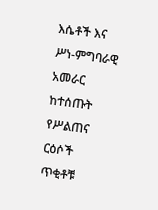እሴቶች እና ሥነ-ምግባራዊ አመራር ከተሰጡት የሥልጠና ርዕሶች ጥቂቶቹ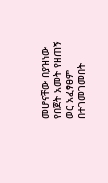መሆናቸው በያዝነው የበጀት አመት የዘጠኝ ወር አፈፃፀም በተገመገመበት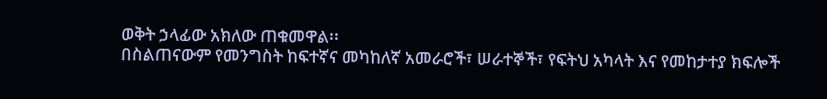ወቅት ኃላፊው አክለው ጠቁመዋል፡፡
በስልጠናውም የመንግስት ከፍተኛና መካከለኛ አመራሮች፣ ሠራተኞች፣ የፍትህ አካላት እና የመከታተያ ክፍሎች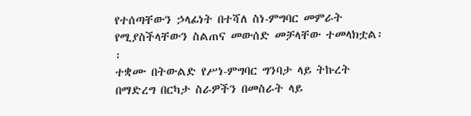የተሰጣቸውን ኃላፊነት በተሻለ ስነ-ምግባር መምራት የሚያስችላቸውን ስልጠና መውሰድ መቻላቸው ተመላክቷል፡፡
ተቋሙ በትውልድ የሥነ-ምግባር ግንባታ ላይ ትኩረት በማድረግ በርካታ ስራዎችን በመስራት ላይ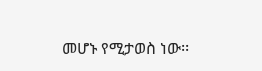መሆኑ የሚታወስ ነው፡፡